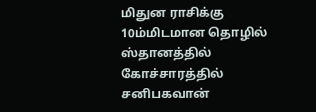மிதுன ராசிக்கு 10ம்மிடமான தொழில் ஸ்தானத்தில் கோச்சாரத்தில் சனிபகவான்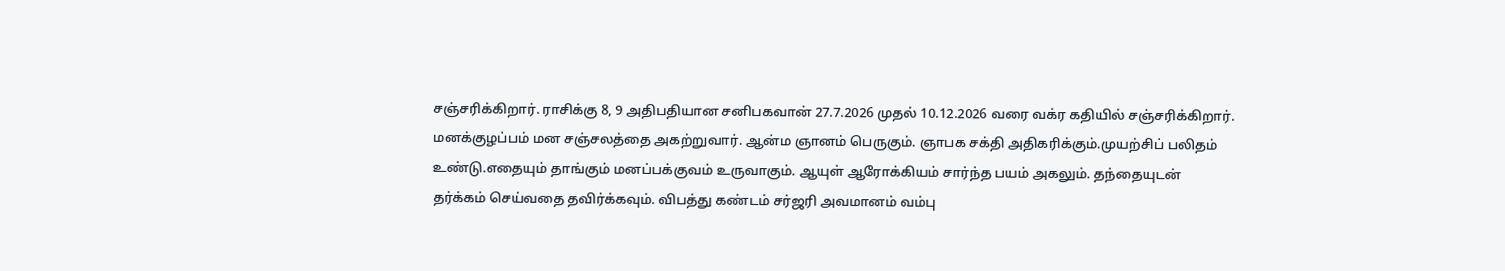சஞ்சரிக்கிறார். ராசிக்கு 8, 9 அதிபதியான சனிபகவான் 27.7.2026 முதல் 10.12.2026 வரை வக்ர கதியில் சஞ்சரிக்கிறார். மனக்குழப்பம் மன சஞ்சலத்தை அகற்றுவார். ஆன்ம ஞானம் பெருகும். ஞாபக சக்தி அதிகரிக்கும்.முயற்சிப் பலிதம் உண்டு.எதையும் தாங்கும் மனப்பக்குவம் உருவாகும். ஆயுள் ஆரோக்கியம் சார்ந்த பயம் அகலும். தந்தையுடன் தர்க்கம் செய்வதை தவிர்க்கவும். விபத்து கண்டம் சர்ஜரி அவமானம் வம்பு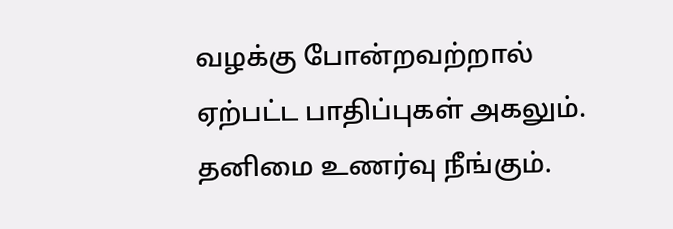வழக்கு போன்றவற்றால் ஏற்பட்ட பாதிப்புகள் அகலும். தனிமை உணர்வு நீங்கும்.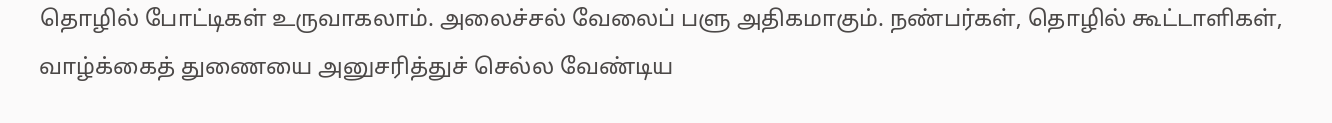தொழில் போட்டிகள் உருவாகலாம். அலைச்சல் வேலைப் பளு அதிகமாகும். நண்பர்கள், தொழில் கூட்டாளிகள், வாழ்க்கைத் துணையை அனுசரித்துச் செல்ல வேண்டிய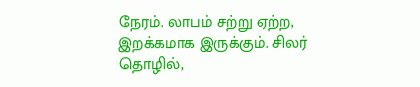நேரம். லாபம் சற்று ஏற்ற, இறக்கமாக இருக்கும். சிலர் தொழில்,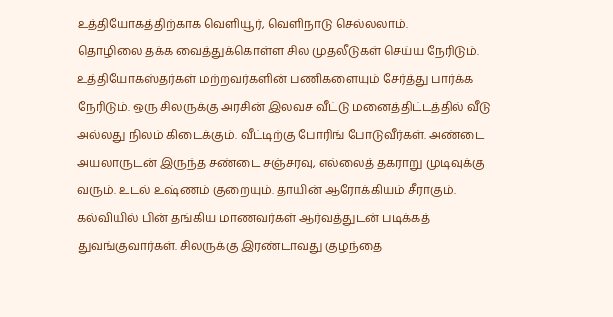உத்தியோகத்திற்காக வெளியூர், வெளிநாடு செல்லலாம்.
தொழிலை தக்க வைத்துக்கொள்ள சில முதலீடுகள் செய்ய நேரிடும். உத்தியோகஸ்தர்கள் மற்றவர்களின் பணிகளையும் சேர்த்து பார்க்க நேரிடும். ஒரு சிலருக்கு அரசின் இலவச வீட்டு மனைத்திட்டத்தில் வீடு அல்லது நிலம் கிடைக்கும். வீட்டிற்கு போரிங் போடுவீர்கள். அண்டை அயலாருடன் இருந்த சண்டை சஞ்சரவு, எல்லைத் தகராறு முடிவுக்கு வரும். உடல் உஷ்ணம் குறையும். தாயின் ஆரோக்கியம் சீராகும். கல்வியில் பின் தங்கிய மாணவர்கள் ஆர்வத்துடன் படிக்கத் துவங்குவார்கள். சிலருக்கு இரண்டாவது குழந்தை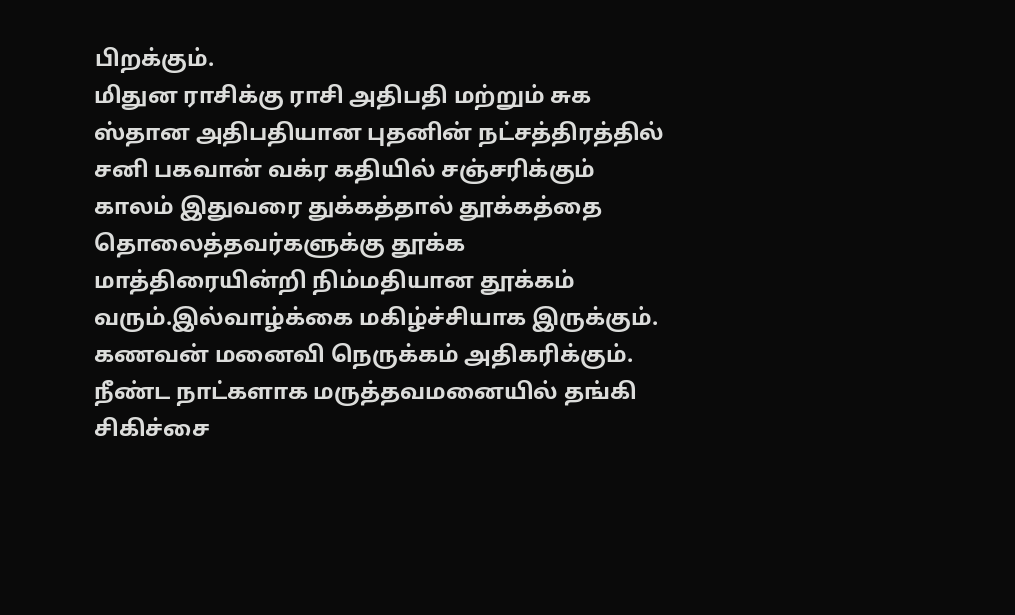பிறக்கும்.
மிதுன ராசிக்கு ராசி அதிபதி மற்றும் சுக ஸ்தான அதிபதியான புதனின் நட்சத்திரத்தில் சனி பகவான் வக்ர கதியில் சஞ்சரிக்கும் காலம் இதுவரை துக்கத்தால் தூக்கத்தை தொலைத்தவர்களுக்கு தூக்க மாத்திரையின்றி நிம்மதியான தூக்கம் வரும்.இல்வாழ்க்கை மகிழ்ச்சியாக இருக்கும். கணவன் மனைவி நெருக்கம் அதிகரிக்கும். நீண்ட நாட்களாக மருத்தவமனையில் தங்கி சிகிச்சை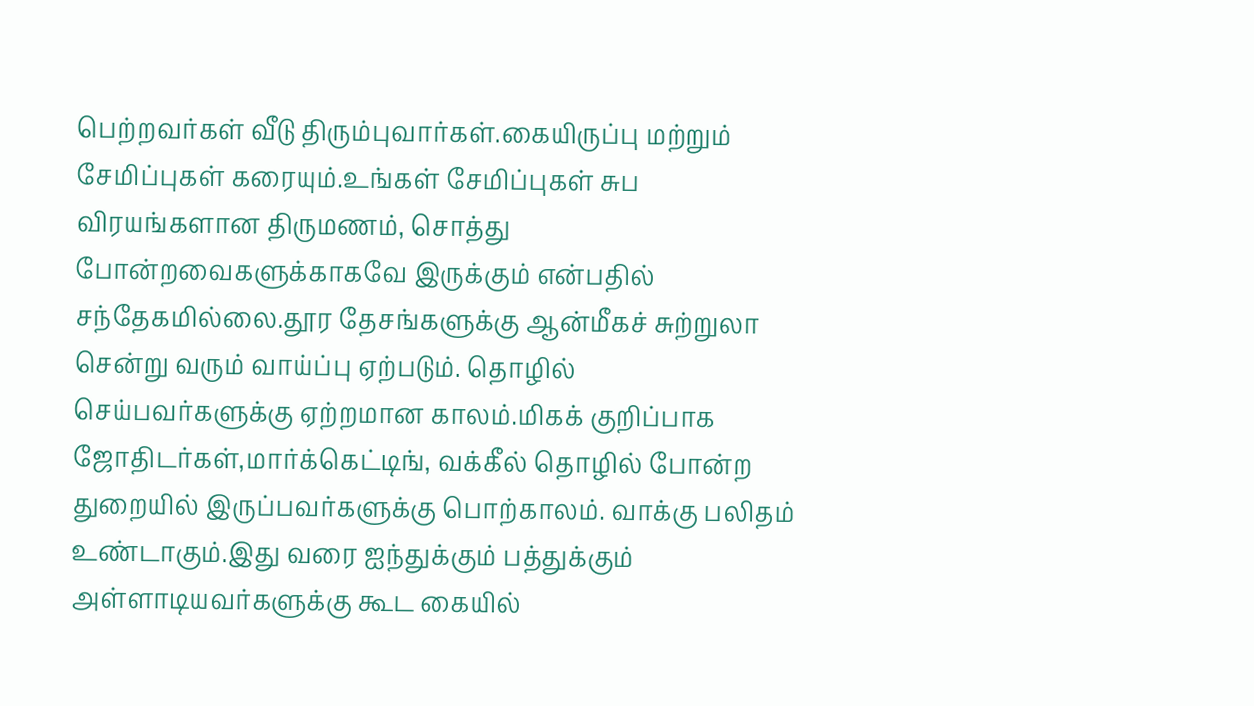பெற்றவர்கள் வீடு திரும்புவார்கள்.கையிருப்பு மற்றும் சேமிப்புகள் கரையும்.உங்கள் சேமிப்புகள் சுப விரயங்களான திருமணம், சொத்து போன்றவைகளுக்காகவே இருக்கும் என்பதில் சந்தேகமில்லை.தூர தேசங்களுக்கு ஆன்மீகச் சுற்றுலா சென்று வரும் வாய்ப்பு ஏற்படும். தொழில் செய்பவர்களுக்கு ஏற்றமான காலம்.மிகக் குறிப்பாக ஜோதிடர்கள்,மார்க்கெட்டிங், வக்கீல் தொழில் போன்ற துறையில் இருப்பவர்களுக்கு பொற்காலம். வாக்கு பலிதம் உண்டாகும்.இது வரை ஐந்துக்கும் பத்துக்கும் அள்ளாடியவர்களுக்கு கூட கையில்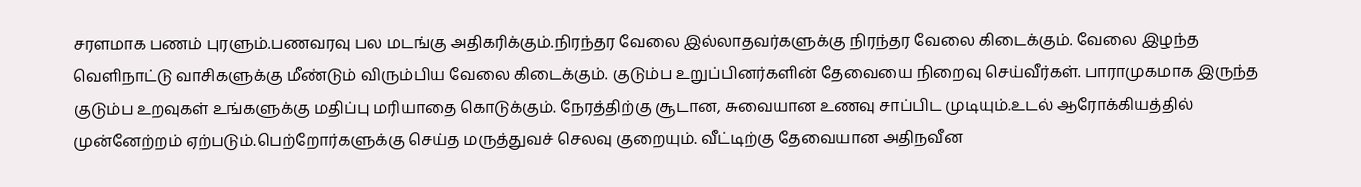சரளமாக பணம் புரளும்.பணவரவு பல மடங்கு அதிகரிக்கும்.நிரந்தர வேலை இல்லாதவர்களுக்கு நிரந்தர வேலை கிடைக்கும். வேலை இழந்த வெளிநாட்டு வாசிகளுக்கு மீண்டும் விரும்பிய வேலை கிடைக்கும். குடும்ப உறுப்பினர்களின் தேவையை நிறைவு செய்வீர்கள். பாராமுகமாக இருந்த குடும்ப உறவுகள் உங்களுக்கு மதிப்பு மரியாதை கொடுக்கும். நேரத்திற்கு சூடான, சுவையான உணவு சாப்பிட முடியும்.உடல் ஆரோக்கியத்தில் முன்னேற்றம் ஏற்படும்.பெற்றோர்களுக்கு செய்த மருத்துவச் செலவு குறையும். வீட்டிற்கு தேவையான அதிநவீன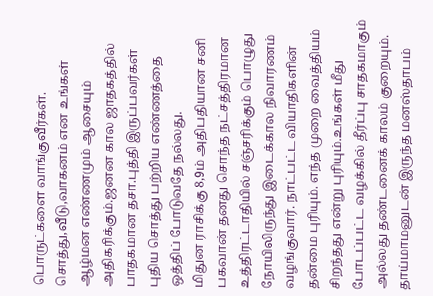பொருட்களை வாங்குவீர்கள். சொத்து,வீடு,வாகனம் என உங்கள் ஆழ்மன எண்ணமும் ஆசையும் அதிகரிக்கும்.ஜனன கால ஜாதகத்தில் பாதகமான தசா.புத்தி இருப்பவர்கள் புதிய சொத்து பற்றிய எண்ணத்தை ஒத்திப் போடுவதே நல்லது.
மிதுன ராசிக்கு 8,9ம் அதிபதியான சனி பகவான் தனது சொந்த நட்சத்திரமான உத்திரட்டாதியில் சஞ்சரிக்கும் பொழுது நோயிலிருந்து இடைக்கால நிவாரணம் வழங்குவார். நாட்பட்ட வியாதிகளின் தன்மை புரியும். எந்த முறை வைத்தியம் சிறந்தது என்று புரியும்.உங்கள் மீது போடப்பட்ட வழக்கில் தீர்ப்பு சாதகமாகும் அல்லது தண்டனைக் காலம் குறையும். தாய்மாமனுடன் இருந்த மனஸ்தாபம்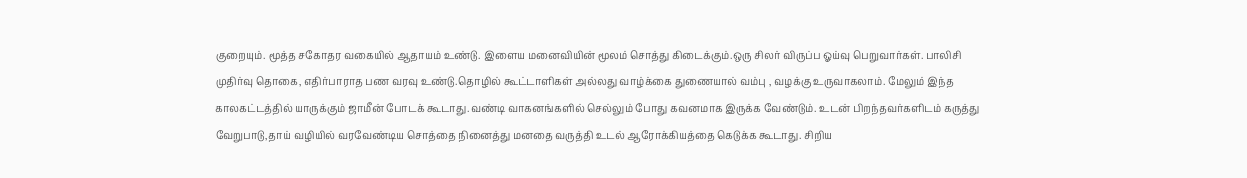குறையும். மூத்த சகோதர வகையில் ஆதாயம் உண்டு. இளைய மனைவியின் மூலம் சொத்து கிடைக்கும்.ஒரு சிலர் விருப்ப ஓய்வு பெறுவார்கள். பாலிசி முதிர்வு தொகை, எதிர்பாராத பண வரவு உண்டு.தொழில் கூட்டாளிகள் அல்லது வாழ்க்கை துணையால் வம்பு , வழக்கு உருவாகலாம். மேலும் இந்த காலகட்டத்தில் யாருக்கும் ஜாமீன் போடக் கூடாது.வண்டி வாகனங்களில் செல்லும் போது கவனமாக இருக்க வேண்டும். உடன் பிறந்தவர்களிடம் கருத்து வேறுபாடு,தாய் வழியில் வரவேண்டிய சொத்தை நினைத்து மனதை வருத்தி உடல் ஆரோக்கியத்தை கெடுக்க கூடாது. சிறிய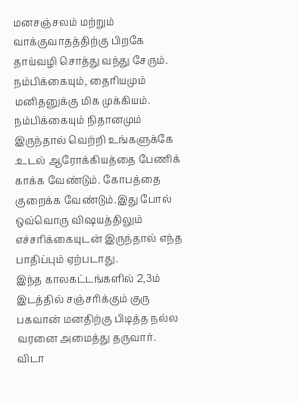மனசஞ்சலம் மற்றும் வாக்குவாதத்திற்கு பிறகே தாய்வழி சொத்து வந்து சேரும். நம்பிக்கையும், தைரியமும் மனிதனுக்கு மிக முக்கியம். நம்பிக்கையும் நிதானமும் இருந்தால் வெற்றி உங்களுக்கே .உடல் ஆரோக்கியத்தை பேணிக் காக்க வேண்டும். கோபத்தை குறைக்க வேண்டும்.இது போல் ஒவ்வொரு விஷயத்திலும் எச்சரிக்கையுடன் இருந்தால் எந்த பாதிப்பும் ஏற்படாது.
இந்த காலகட்டங்களில் 2,3ம் இடத்தில் சஞ்சரிக்கும் குரு பகவான் மனதிற்கு பிடித்த நல்ல வரனை அமைத்து தருவார்.
விடா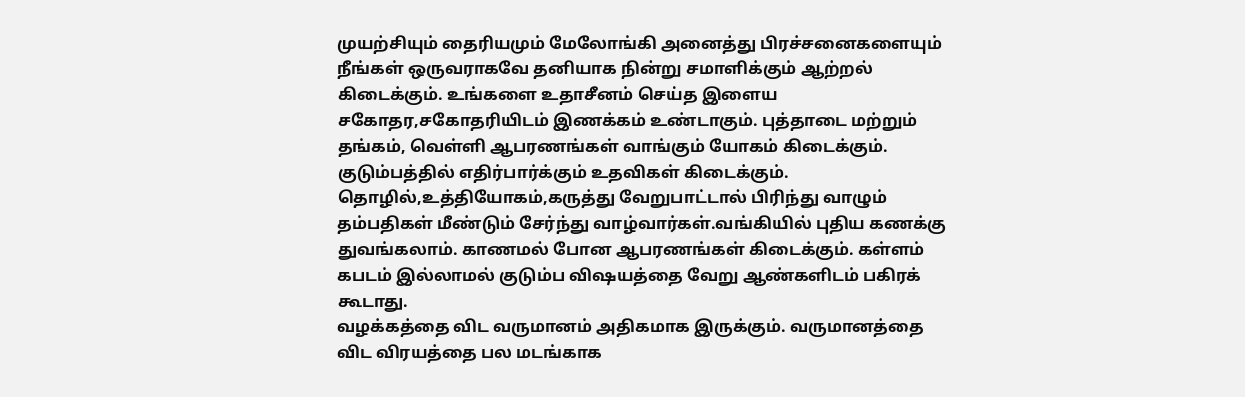முயற்சியும் தைரியமும் மேலோங்கி அனைத்து பிரச்சனைகளையும் நீங்கள் ஒருவராகவே தனியாக நின்று சமாளிக்கும் ஆற்றல் கிடைக்கும். உங்களை உதாசீனம் செய்த இளைய சகோதர,சகோதரியிடம் இணக்கம் உண்டாகும். புத்தாடை மற்றும் தங்கம், வெள்ளி ஆபரணங்கள் வாங்கும் யோகம் கிடைக்கும். குடும்பத்தில் எதிர்பார்க்கும் உதவிகள் கிடைக்கும். தொழில்,உத்தியோகம்,கருத்து வேறுபாட்டால் பிரிந்து வாழும் தம்பதிகள் மீண்டும் சேர்ந்து வாழ்வார்கள்.வங்கியில் புதிய கணக்கு துவங்கலாம். காணமல் போன ஆபரணங்கள் கிடைக்கும். கள்ளம் கபடம் இல்லாமல் குடும்ப விஷயத்தை வேறு ஆண்களிடம் பகிரக் கூடாது.
வழக்கத்தை விட வருமானம் அதிகமாக இருக்கும். வருமானத்தை விட விரயத்தை பல மடங்காக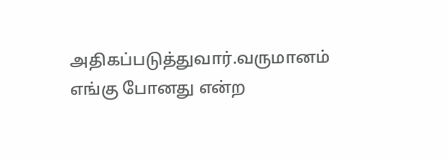அதிகப்படுத்துவார்.வருமானம் எங்கு போனது என்ற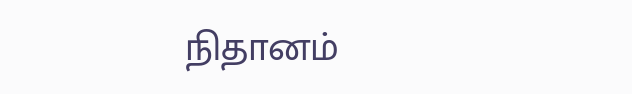நிதானம்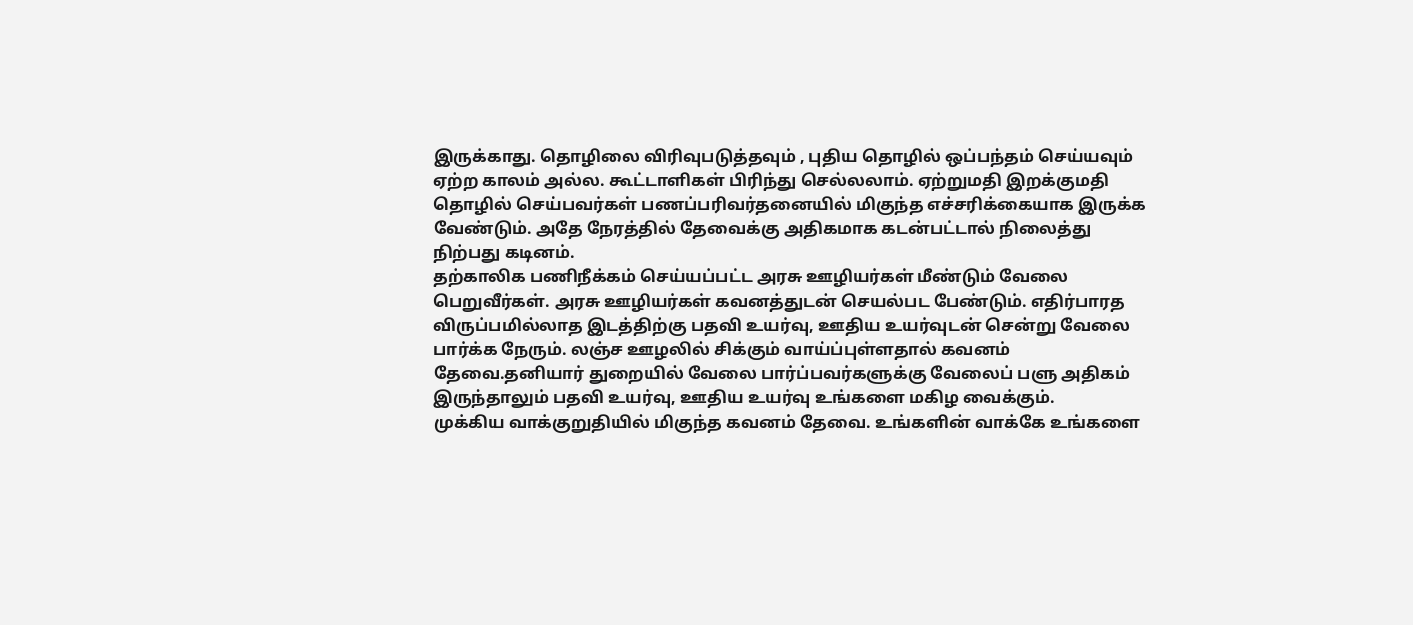இருக்காது. தொழிலை விரிவுபடுத்தவும் , புதிய தொழில் ஒப்பந்தம் செய்யவும் ஏற்ற காலம் அல்ல. கூட்டாளிகள் பிரிந்து செல்லலாம். ஏற்றுமதி இறக்குமதி தொழில் செய்பவர்கள் பணப்பரிவர்தனையில் மிகுந்த எச்சரிக்கையாக இருக்க வேண்டும். அதே நேரத்தில் தேவைக்கு அதிகமாக கடன்பட்டால் நிலைத்து நிற்பது கடினம்.
தற்காலிக பணிநீக்கம் செய்யப்பட்ட அரசு ஊழியர்கள் மீண்டும் வேலை பெறுவீர்கள். அரசு ஊழியர்கள் கவனத்துடன் செயல்பட பேண்டும். எதிர்பாரத விருப்பமில்லாத இடத்திற்கு பதவி உயர்வு, ஊதிய உயர்வுடன் சென்று வேலை பார்க்க நேரும். லஞ்ச ஊழலில் சிக்கும் வாய்ப்புள்ளதால் கவனம் தேவை.தனியார் துறையில் வேலை பார்ப்பவர்களுக்கு வேலைப் பளு அதிகம் இருந்தாலும் பதவி உயர்வு, ஊதிய உயர்வு உங்களை மகிழ வைக்கும்.
முக்கிய வாக்குறுதியில் மிகுந்த கவனம் தேவை. உங்களின் வாக்கே உங்களை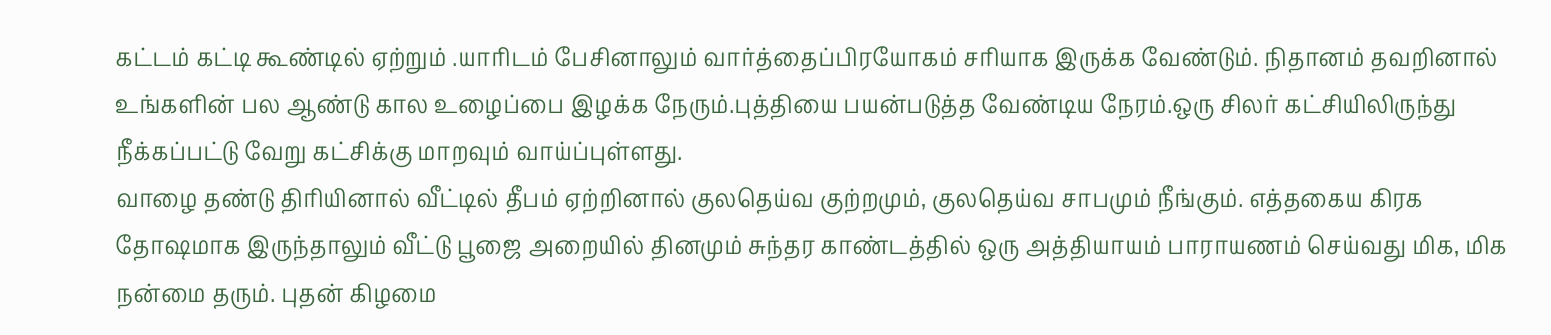கட்டம் கட்டி கூண்டில் ஏற்றும் .யாரிடம் பேசினாலும் வார்த்தைப்பிரயோகம் சரியாக இருக்க வேண்டும். நிதானம் தவறினால் உங்களின் பல ஆண்டு கால உழைப்பை இழக்க நேரும்.புத்தியை பயன்படுத்த வேண்டிய நேரம்.ஒரு சிலர் கட்சியிலிருந்து நீக்கப்பட்டு வேறு கட்சிக்கு மாறவும் வாய்ப்புள்ளது.
வாழை தண்டு திரியினால் வீட்டில் தீபம் ஏற்றினால் குலதெய்வ குற்றமும், குலதெய்வ சாபமும் நீங்கும். எத்தகைய கிரக தோஷமாக இருந்தாலும் வீட்டு பூஜை அறையில் தினமும் சுந்தர காண்டத்தில் ஒரு அத்தியாயம் பாராயணம் செய்வது மிக, மிக நன்மை தரும். புதன் கிழமை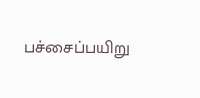பச்சைப்பயிறு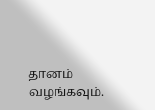தானம் வழங்கவும்.